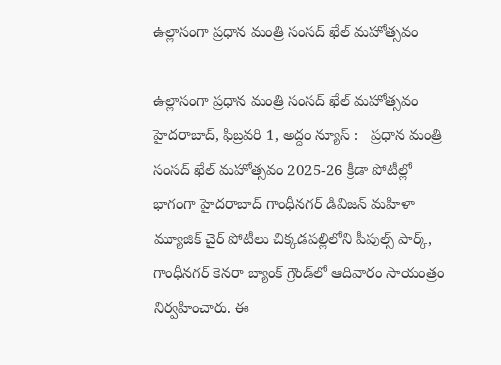ఉల్లాసంగా ప్రధాన మంత్రి సంసద్ ఖేల్ మహోత్సవం

ఉల్లాసంగా ప్రధాన మంత్రి సంసద్ ఖేల్ మహోత్సవం హైదరాబాద్, ఫిబ్ర‌వ‌రి 1, అద్దం న్యూస్ :   ప్రధాన మంత్రి సంసద్ ఖేల్ మహోత్సవం 2025-26 క్రీడా పోటీల్లో భాగంగా హైద‌రాబాద్‌ గాంధీనగర్ డివిజన్ మహిళా మ్యూజిక్ చైర్ పోటీలు చిక్కడపల్లిలోని పీపుల్స్ పార్క్, గాంధీనగర్ కెనరా బ్యాంక్ గ్రౌండ్‌లో ఆదివారం సాయంత్రం నిర్వహించారు. ఈ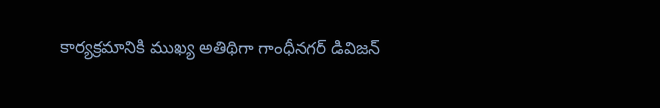కార్య‌క్ర‌మానికి ముఖ్య అతిథిగా గాంధీనగర్ డివిజన్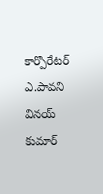కార్పొరేటర్ ఎ.పావని వినయ్ కుమార్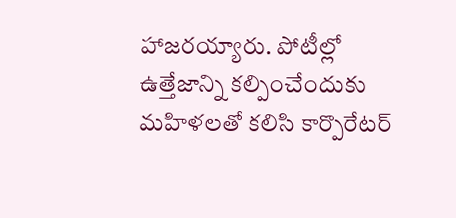హాజ‌ర‌య్యారు. పోటీల్లో ఉత్తేజాన్ని కల్పించేందుకు మహిళలతో కలిసి కార్పొరేట‌ర్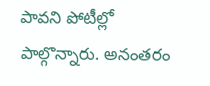పావ‌ని పోటీల్లో పాల్గొన్నారు. అనంతరం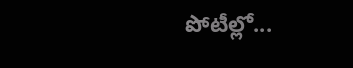పోటీల్లో...